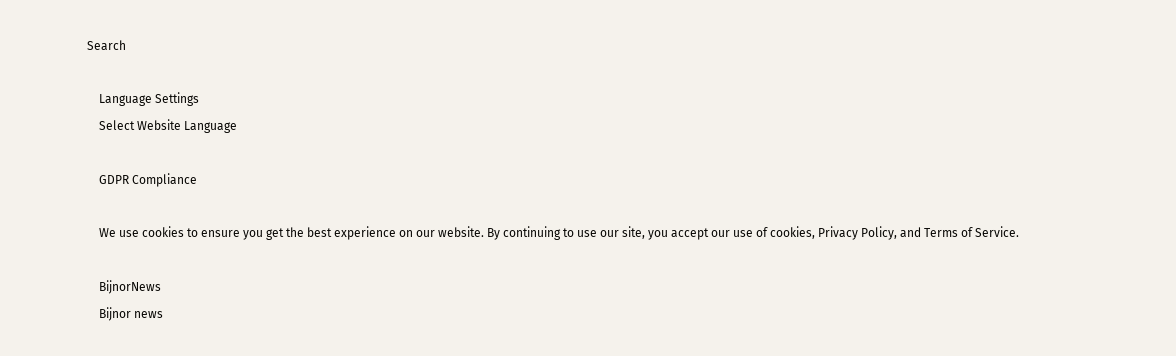Search

    Language Settings
    Select Website Language

    GDPR Compliance

    We use cookies to ensure you get the best experience on our website. By continuing to use our site, you accept our use of cookies, Privacy Policy, and Terms of Service.

    BijnorNews
    Bijnor news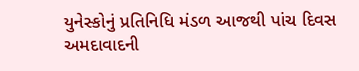યુનેસ્કોનું પ્રતિનિધિ મંડળ આજથી પાંચ દિવસ અમદાવાદની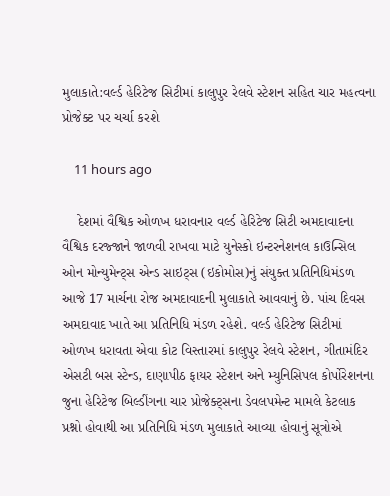મુલાકાતે:વર્લ્ડ હેરિટેજ સિટીમાં કાલુપુર રેલવે સ્ટેશન સહિત ચાર મહત્વના પ્રોજેક્ટ પર ચર્ચા કરશે

    11 hours ago

    દેશમાં વૈશ્વિક ઓળખ ધરાવનાર વર્લ્ડ હેરિટેજ સિટી અમદાવાદના વૈશ્વિક દરજ્જાને જાળવી રાખવા માટે યુનેસ્કો ઇન્ટરનેશનલ કાઉન્સિલ ઓન મોન્યુમેન્ટ્સ એન્ડ સાઇટ્સ (ઇકોમોસ)નું સંયુક્ત પ્રતિનિધિમંડળ આજે 17 માર્ચના રોજ અમદાવાદની મુલાકાતે આવવાનું છે. પાંચ દિવસ અમદાવાદ ખાતે આ પ્રતિનિધિ મંડળ રહેશે. વર્લ્ડ હેરિટેજ સિટીમાં ઓળખ ધરાવતા એવા કોટ વિસ્તારમાં કાલુપુર રેલવે સ્ટેશન, ગીતામંદિર એસટી બસ સ્ટેન્ડ, દાણાપીઠ ફાયર સ્ટેશન અને મ્યુનિસિપલ કોર્પોરેશનના જુના હેરિટેજ બિલ્ડીંગના ચાર પ્રોજેક્ટ્સના ડેવલપમેન્ટ મામલે કેટલાક પ્રશ્નો હોવાથી આ પ્રતિનિધિ મંડળ મુલાકાતે આવ્યા હોવાનું સૂત્રોએ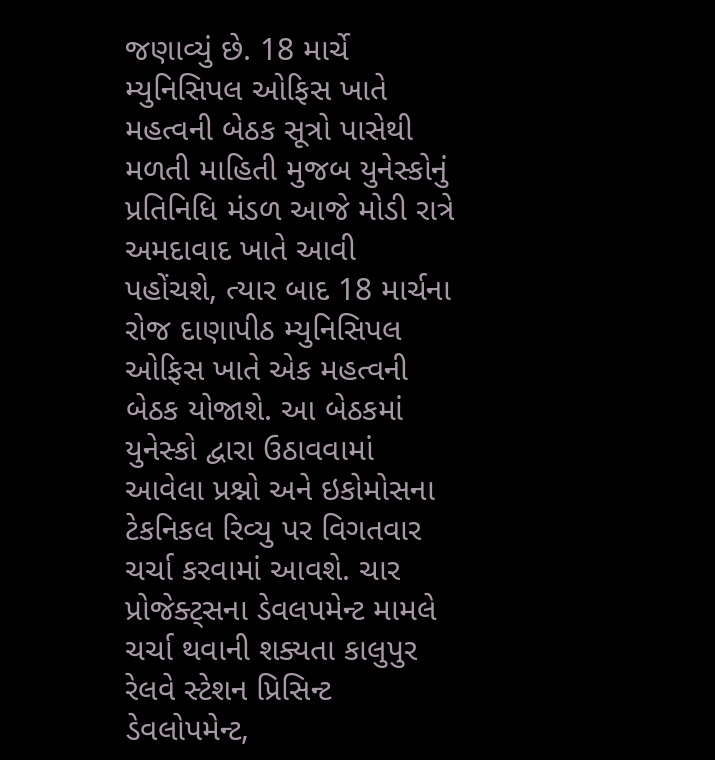જણાવ્યું છે. 18 માર્ચે મ્યુનિસિપલ ઓફિસ ખાતે મહત્વની બેઠક સૂત્રો પાસેથી મળતી માહિતી મુજબ યુનેસ્કોનું પ્રતિનિધિ મંડળ આજે મોડી રાત્રે અમદાવાદ ખાતે આવી પહોંચશે, ત્યાર બાદ 18 માર્ચના રોજ દાણાપીઠ મ્યુનિસિપલ ઓફિસ ખાતે એક મહત્વની બેઠક યોજાશે. આ બેઠકમાં યુનેસ્કો દ્વારા ઉઠાવવામાં આવેલા પ્રશ્નો અને ઇકોમોસના ટેકનિકલ રિવ્યુ પર વિગતવાર ચર્ચા કરવામાં આવશે. ચાર પ્રોજેક્ટ્સના ડેવલપમેન્ટ મામલે ચર્ચા થવાની શક્યતા કાલુપુર રેલવે સ્ટેશન પ્રિસિન્ટ ડેવલોપમેન્ટ,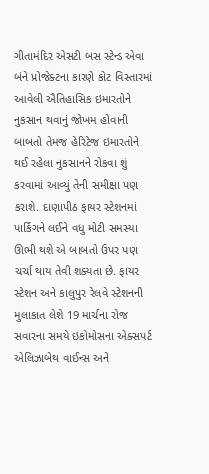ગીતામંદિર એસટી બસ સ્ટેન્ડ એવા બંને પ્રોજેક્ટના કારણે કોટ વિસ્તારમાં આવેલી ઐતિહાસિક ઇમારતોને નુકસાન થવાનું જોખમ હોવાની બાબતો તેમજ હેરિટેજ ઇમારતોને થઈ રહેલા નુકસાનને રોકવા શું કરવામાં આવ્યું તેની સમીક્ષા પણ કરાશે. દાણાપીઠ ફાયર સ્ટેશનમાં પાર્કિંગને લઈને વધુ મોટી સમસ્યા ઊભી થશે એ બાબતો ઉપર પણ ચર્ચા થાય તેવી શક્યતા છે. ફાયર સ્ટેશન અને કાલુપુર રેલવે સ્ટેશનની મુલાકાત લેશે 19 માર્ચના રોજ સવારના સમયે ઇકોમોસના એક્સપર્ટ એલિઝાબેથ વાઈન્સ અને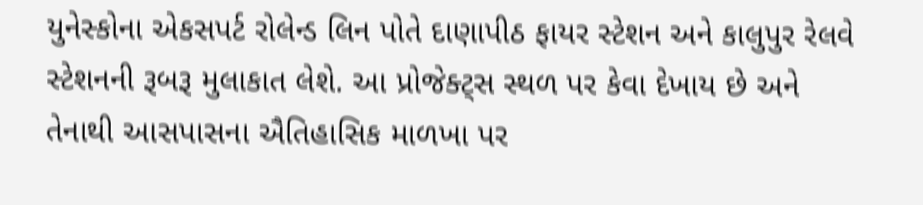યુનેસ્કોના એકસપર્ટ રોલેન્ડ લિન પોતે દાણાપીઠ ફાયર સ્ટેશન અને કાલુપુર રેલવે સ્ટેશનની રૂબરૂ મુલાકાત લેશે. આ પ્રોજેક્ટ્સ સ્થળ પર કેવા દેખાય છે અને તેનાથી આસપાસના ઐતિહાસિક માળખા પર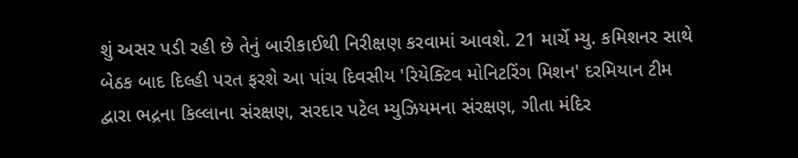શું અસર પડી રહી છે તેનું બારીકાઈથી નિરીક્ષણ કરવામાં આવશે. 21 માર્ચે મ્યુ. કમિશનર સાથે બેઠક બાદ દિલ્હી પરત ફરશે આ પાંચ દિવસીય 'રિયેક્ટિવ મોનિટરિંગ મિશન' દરમિયાન ટીમ દ્વારા ભદ્રના કિલ્લાના સંરક્ષણ, સરદાર પટેલ મ્યુઝિયમના સંરક્ષણ, ગીતા મંદિર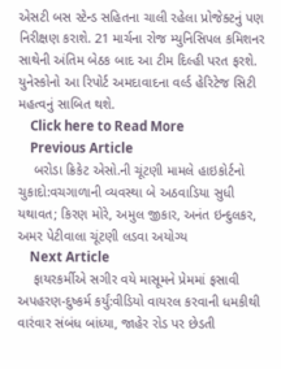એસટી બસ સ્ટેન્ડ સહિતના ચાલી રહેલા પ્રોજેક્ટનું પણ નિરીક્ષણ કરાશે. 21 માર્ચના રોજ મ્યુનિસિપલ કમિશનર સાથેની અંતિમ બેઠક બાદ આ ટીમ દિલ્હી પરત ફરશે. યુનેસ્કોનો આ રિપોર્ટ અમદાવાદના વર્લ્ડ હેરિટેજ સિટી મહત્વનું સાબિત થશે.
    Click here to Read More
    Previous Article
    બરોડા ક્રિકેટ એસો.ની ચૂંટણી મામલે હાઇકોર્ટનો ચુકાદો:વચગાળાની વ્યવસ્થા બે અઠવાડિયા સુધી યથાવત; કિરણ મોરે, અમુલ જીકાર, અનંત ઇન્દુલકર, અમર પેટીવાલા ચૂંટણી લડવા અયોગ્ય
    Next Article
    ફાયરકર્મીએ સગીર વયે માસૂમને પ્રેમમાં ફસાવી અપહરણ-દુષ્કર્મ કર્યું:વીડિયો વાયરલ કરવાની ધમકીથી વારંવાર સંબંધ બાંધ્યા, જાહેર રોડ પર છેડતી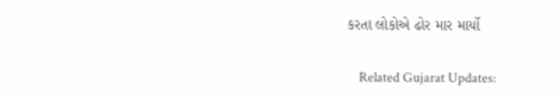કરતા લોકોએ ઢોર માર માર્યો

    Related Gujarat Updates: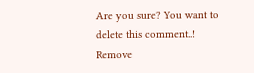Are you sure? You want to delete this comment..! Remove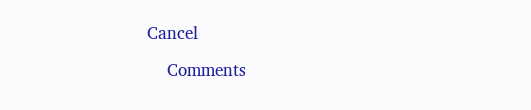Cancel

    Comments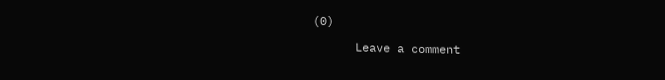(0)

      Leave a comment